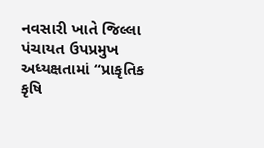નવસારી ખાતે જિલ્લા પંચાયત ઉપપ્રમુખ અધ્યક્ષતામાં “પ્રાકૃતિક કૃષિ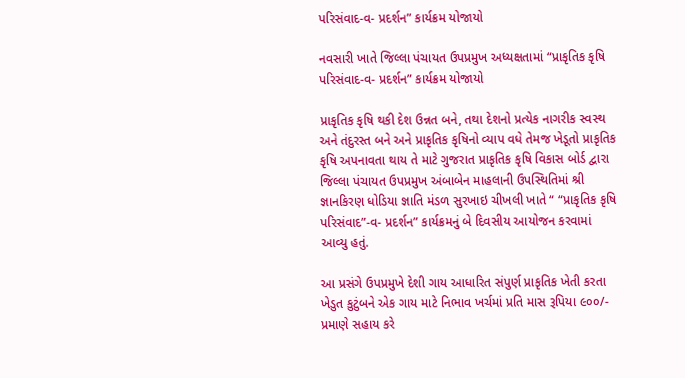પરિસંવાદ-વ- પ્રદર્શન” કાર્યક્રમ યોજાયો

નવસારી ખાતે જિલ્લા પંચાયત ઉપપ્રમુખ અધ્યક્ષતામાં “પ્રાકૃતિક કૃષિ પરિસંવાદ-વ- પ્રદર્શન” કાર્યક્રમ યોજાયો

પ્રાકૃતિક કૃષિ થકી દેશ ઉન્નત બને, તથા દેશનો પ્રત્યેક નાગરીક સ્વસ્થ અને તંદુરસ્ત બને અને પ્રાકૃતિક કૃષિનો વ્યાપ વધે તેમજ ખેડૂતો પ્રાકૃતિક કૃષિ અપનાવતા થાય તે માટે ગુજરાત પ્રાકૃતિક કૃષિ વિકાસ બોર્ડ દ્વારા જિલ્લા પંચાયત ઉપપ્રમુખ અંબાબેન માહલાની ઉપસ્થિતિમાં શ્રી જ્ઞાનકિરણ ધોડિયા જ્ઞાતિ મંડળ સુરખાઇ ચીખલી ખાતે “ “પ્રાકૃતિક કૃષિ પરિસંવાદ”-વ- પ્રદર્શન” કાર્યક્રમનું બે દિવસીય આયોજન કરવામાં આવ્યુ હતું.

આ પ્રસંગે ઉપપ્રમુખે દેશી ગાય આધારિત સંપુર્ણ પ્રાકૃતિક ખેતી કરતા ખેડુત કુટુંબને એક ગાય માટે નિભાવ ખર્ચમાં પ્રતિ માસ રૂપિયા ૯૦૦/- પ્રમાણે સહાય કરે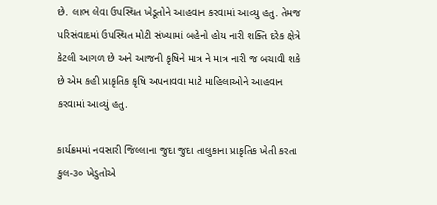છે. લાભ લેવા ઉપસ્થિત ખેડૂતોને આહવાન કરવામાં આવ્યુ હતુ. તેમજ પરિસંવાદમાં ઉપસ્થિત મોટી સંખ્યામાં બહેનો હોય નારી શક્તિ દરેક ક્ષેત્રે કેટલી આગળ છે અને આજની કૃષિને માત્ર ને માત્ર નારી જ બચાવી શકે છે એમ કહી પ્રાકૃતિક કૃષિ અપનાવવા માટે માહિલાઓને આહવાન કરવામાં આવ્યું હતુ.

કાર્યક્રમમાં નવસારી જિલ્લાના જુદા જુદા તાલુકાના પ્રાકૃતિક ખેતી કરતા કુલ-૩૦ ખેડુતોએ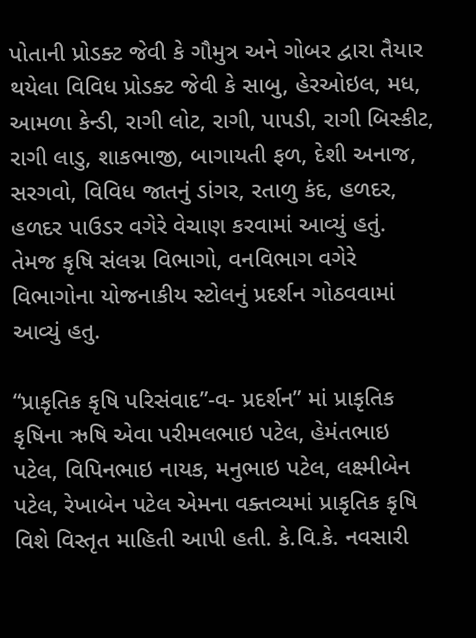પોતાની પ્રોડક્ટ જેવી કે ગૌમુત્ર અને ગોબર દ્વારા તૈયાર થયેલા વિવિધ પ્રોડક્ટ જેવી કે સાબુ, હેરઓઇલ, મધ, આમળા કેન્ડી, રાગી લોટ, રાગી, પાપડી, રાગી બિસ્કીટ, રાગી લાડુ, શાકભાજી, બાગાયતી ફળ, દેશી અનાજ, સરગવો, વિવિધ જાતનું ડાંગર, રતાળુ કંદ, હળદર, હળદર પાઉડર વગેરે વેચાણ કરવામાં આવ્યું હતું. તેમજ કૃષિ સંલગ્ન વિભાગો, વનવિભાગ વગેરે વિભાગોના યોજનાકીય સ્ટોલનું પ્રદર્શન ગોઠવવામાં આવ્યું હતુ.

“પ્રાકૃતિક કૃષિ પરિસંવાદ”-વ- પ્રદર્શન” માં પ્રાકૃતિક કૃષિના ઋષિ એવા પરીમલભાઇ પટેલ, હેમંતભાઇ પટેલ, વિપિનભાઇ નાયક, મનુભાઇ પટેલ, લક્ષ્મીબેન પટેલ, રેખાબેન પટેલ એમના વક્તવ્યમાં પ્રાકૃતિક કૃષિ વિશે વિસ્તૃત માહિતી આપી હતી. કે.વિ.કે. નવસારી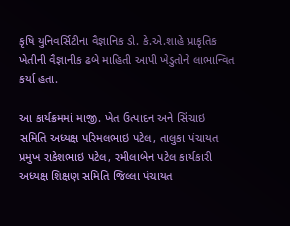કૃષિ યુનિવર્સિટીના વૈજ્ઞાનિક ડો. કે.એ.શાહે પ્રાકૃતિક ખેતીની વૈજ્ઞાનીક ઢબે માહિતી આપી ખેડુતોને લાભાન્વિત કર્યા હતા.

આ કાર્યક્રમમાં માજી. ખેત ઉત્પાદન અને સિંચાઇ સમિતિ અધ્યક્ષ પરિમલભાઇ પટેલ, તાલુકા પંચાયત પ્રમુખ રાકેશભાઇ પટેલ, રમીલાબેન પટેલ કાર્યકારી અધ્યક્ષ શિક્ષણ સમિતિ જિલ્લા પંચાયત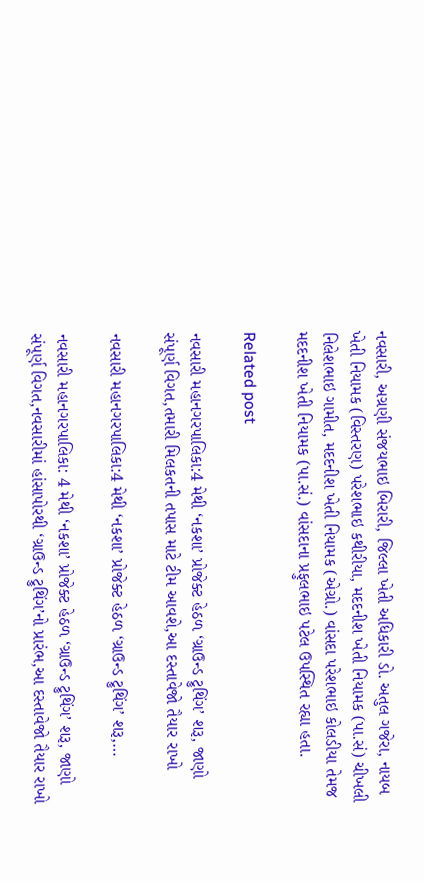નવસારી, અગ્રણી સંજયભાઇ બિરારી, જિલ્લા ખેતી અધિકારી ડો. અતુલ ગજેરા, નાયબ ખેતી નિયામક (વિસ્તરણ) પરેશભાઇ કથીરીયા, મદદનીશ ખેતી નિયામક (પા.સં) ચીખલી નિલેશભાઇ ગામીત, મદદનીશ ખેતી નિયામક (એગ્રો.) વાંસદા પરેશભાઇ કોલડીયા તેમજ મદદનીશ ખેતી નિયામક (પા.સં.) વાંસદાના પ્રફુલભાઇ પટેલ ઉપસ્થિત રહ્યા હતા.

Related post

નવસારી મહાનગરપાલિકા:4 મેથી ‘નકશા’ પ્રોજેક્ટ હેઠળ ‘ગ્રાઉન્ડ ટ્રુથિંગ’ શરૂ, જાણો સંપૂર્ણ વિગત,તમારી મિલકતની તપાસ માટે ટીમ આવશે,આ દસ્તાવેજો તૈયાર રાખો

નવસારી મહાનગરપાલિકા:4 મેથી ‘નકશા’ પ્રોજેક્ટ હેઠળ ‘ગ્રાઉન્ડ ટ્રુથિંગ’ શરૂ,…

નવસારી મહાનગરપાલિકા: 4 મેથી ‘નકશા’ પ્રોજેક્ટ હેઠળ ‘ગ્રાઉન્ડ ટ્રુથિંગ’ શરૂ, જાણો સંપૂર્ણ વિગત,નવસારીમાં હાંસાપોરથી ‘ગ્રાઉન્ડ ટ્રુથિંગ’નો પ્રારંભ,આ દસ્તાવેજો તૈયાર રાખો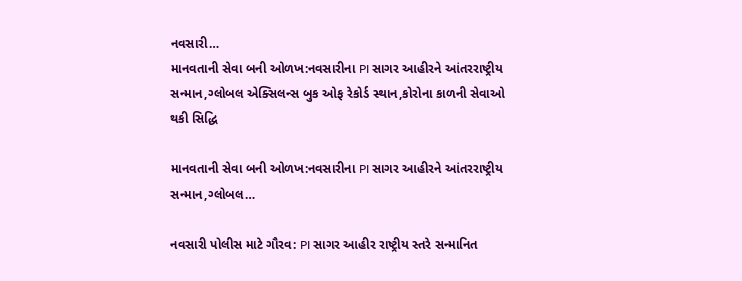નવસારી…
માનવતાની સેવા બની ઓળખ:નવસારીના PI સાગર આહીરને આંતરરાષ્ટ્રીય સન્માન,ગ્લોબલ એક્સિલન્સ બુક ઓફ રેકોર્ડ સ્થાન,કોરોના કાળની સેવાઓ થકી સિદ્ધિ

માનવતાની સેવા બની ઓળખ:નવસારીના PI સાગર આહીરને આંતરરાષ્ટ્રીય સન્માન,ગ્લોબલ…

નવસારી પોલીસ માટે ગૌરવ: PI સાગર આહીર રાષ્ટ્રીય સ્તરે સન્માનિત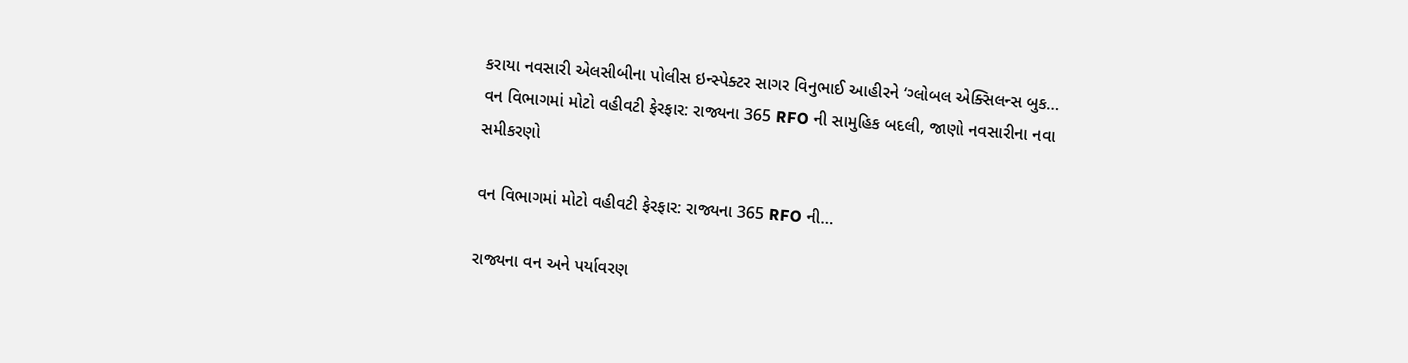કરાયા નવસારી એલસીબીના પોલીસ ઇન્સ્પેક્ટર સાગર વિનુભાઈ આહીરને ‘ગ્લોબલ એક્સિલન્સ બુક…
વન વિભાગમાં મોટો વહીવટી ફેરફાર: રાજ્યના 365 RFO ની સામુહિક બદલી, જાણો નવસારીના નવા સમીકરણો

વન વિભાગમાં મોટો વહીવટી ફેરફાર: રાજ્યના 365 RFO ની…

રાજ્યના વન અને પર્યાવરણ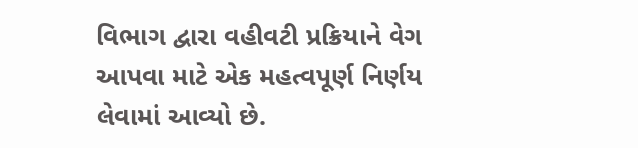વિભાગ દ્વારા વહીવટી પ્રક્રિયાને વેગ આપવા માટે એક મહત્વપૂર્ણ નિર્ણય લેવામાં આવ્યો છે.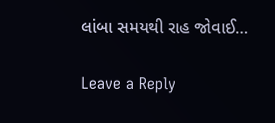લાંબા સમયથી રાહ જોવાઈ…

Leave a Reply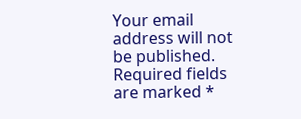Your email address will not be published. Required fields are marked *